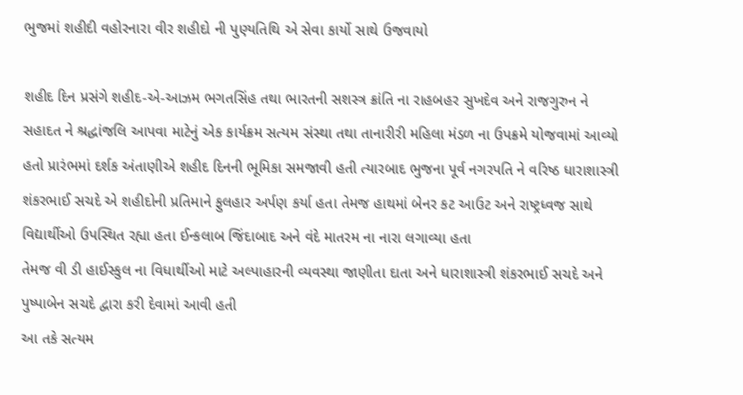ભુજમાં શહીદી વહોરનારા વીર શહીદો ની પુણ્યતિથિ એ સેવા કાર્યો સાથે ઉજવાયો

શહીદ દિન પ્રસંગે શહીદ-એ-આઝમ ભગતસિંહ તથા ભારતની સશસ્ત્ર ક્રાંતિ ના રાહબહર સુખદેવ અને રાજગુરુન ને સહાદત ને શ્રદ્ધાંજલિ આપવા માટેનું એક કાર્યક્રમ સત્યમ સંસ્થા તથા તાનારીરી મહિલા મંડળ ના ઉપક્રમે યોજવામાં આવ્યો હતો પ્રારંભમાં દર્શક અંતાણીએ શહીદ દિનની ભૂમિકા સમજાવી હતી ત્યારબાદ ભુજના પૂર્વ નગરપતિ ને વરિષ્ઠ ધારાશાસ્ત્રી શંકરભાઈ સચદે એ શહીદોની પ્રતિમાને ફુલહાર અર્પણ કર્યા હતા તેમજ હાથમાં બેનર કટ આઉટ અને રાષ્ટ્રધ્વજ સાથે વિદ્યાર્થીઓ ઉપસ્થિત રહ્યા હતા ઈન્કલાબ જિંદાબાદ અને વંદે માતરમ ના નારા લગાવ્યા હતા
તેમજ વી ડી હાઈસ્કુલ ના વિધાર્થીઓ માટે અલ્પાહારની વ્યવસ્થા જાણીતા દાતા અને ધારાશાસ્ત્રી શંકરભાઈ સચદે અને પુષ્પાબેન સચદે દ્વારા કરી દેવામાં આવી હતી
આ તકે સત્યમ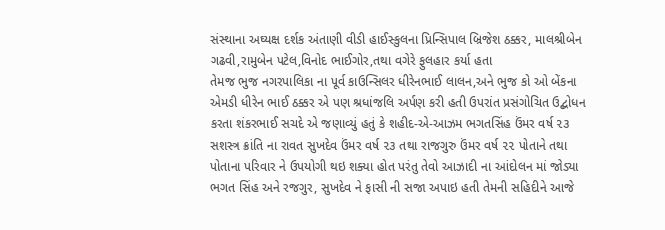સંસ્થાના અઘ્યક્ષ દર્શક અંતાણી વીડી હાઈસ્કુલના પ્રિન્સિપાલ બ્રિજેશ ઠક્કર, માલશ્રીબેન ગઢવી,રામુબેન પટેલ,વિનોદ ભાઈગોર,તથા વગેરે ફુલહાર કર્યા હતા
તેમજ ભુજ નગરપાલિકા ના પૂર્વ કાઉન્સિલર ધીરેનભાઈ લાલન,અને ભુજ કો ઓ બેંકના એમડી ધીરેન ભાઈ ઠક્કર એ પણ શ્રધાંજલિ અર્પણ કરી હતી ઉપરાંત પ્રસંગોચિત ઉદ્બોધન કરતા શંકરભાઈ સચદે એ જણાવ્યું હતું કે શહીદ-એ-આઝમ ભગતસિંહ ઉંમર વર્ષ ૨૩ સશસ્ત્ર ક્રાંતિ ના રાવત સુખદેવ ઉંમર વર્ષ ૨૩ તથા રાજગુરુ ઉંમર વર્ષ ૨૨ પોતાને તથા પોતાના પરિવાર ને ઉપયોગી થઇ શક્યા હોત પરંતુ તેવો આઝાદી ના આંદોલન માં જોડ્યા ભગત સિંહ અને રજગુર, સુખદેવ ને ફાસી ની સજા અપાઇ હતી તેમની સહિદીને આજે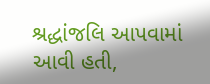શ્રદ્ધાંજલિ આપવામાં આવી હતી,